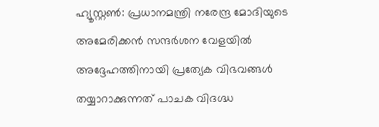ഹ്യൂസ്റ്റൺ: പ്രധാനമന്ത്രി നരേന്ദ്ര മോദിയുടെ അമേരിക്കൻ സന്ദർശന വേളയിൽ അദ്ദേഹത്തിനായി പ്രത്യേക വിഭവങ്ങൾ തയ്യാറാക്കുന്നത് പാചക വിദഗ്ദ്ധ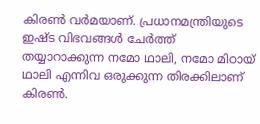കിരൺ വർമയാണ്. പ്രധാനമന്ത്രിയുടെ ഇഷ്ട വിഭവങ്ങൾ ചേർത്ത് തയ്യാറാക്കുന്ന നമോ ഥാലി, നമോ മിഠായ് ഥാലി എന്നിവ ഒരുക്കുന്ന തിരക്കിലാണ് കിരൺ.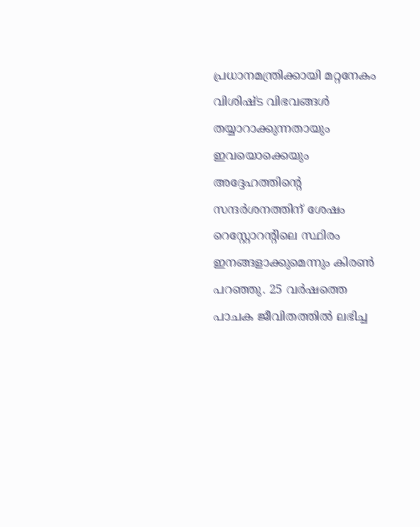പ്രധാനമന്ത്രിക്കായി മറ്റനേകം വിശിഷ്ട വിഭവങ്ങൾ തയ്യാറാക്കുന്നതായും ഇവയൊക്കെയും അദ്ദേഹത്തിന്റെ സന്ദർശനത്തിന് ശേഷം റെസ്റ്റോറന്റിലെ സ്ഥിരം ഇനങ്ങളാക്കുമെന്നും കിരൺ പറഞ്ഞു. 25 വർഷത്തെ പാചക ജീവിതത്തിൽ ലഭിച്ച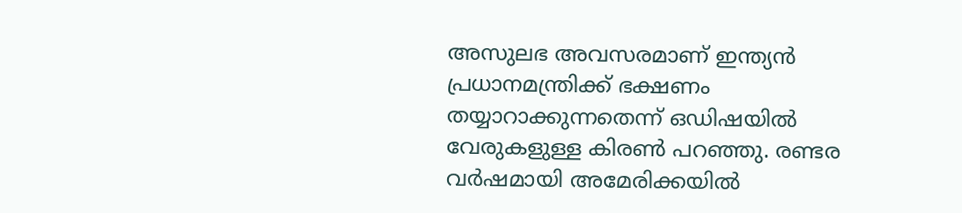അസുലഭ അവസരമാണ് ഇന്ത്യൻ പ്രധാനമന്ത്രിക്ക് ഭക്ഷണം തയ്യാറാക്കുന്നതെന്ന് ഒഡിഷയിൽ വേരുകളുള്ള കിരൺ പറഞ്ഞു. രണ്ടര വർഷമായി അമേരിക്കയിൽ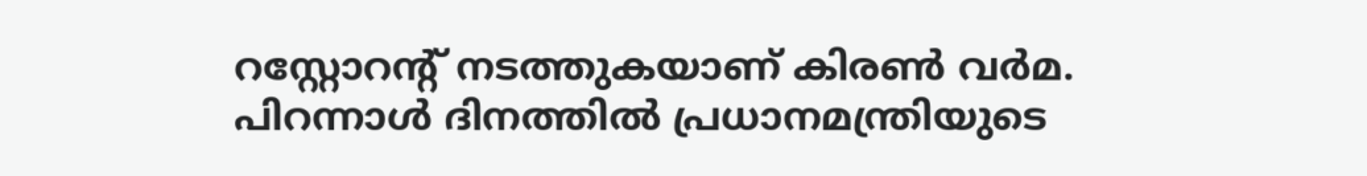റസ്റ്റോറന്റ് നടത്തുകയാണ് കിരൺ വർമ.
പിറന്നാൾ ദിനത്തിൽ പ്രധാനമന്ത്രിയുടെ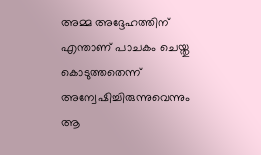അമ്മ അദ്ദേഹത്തിന് എന്താണ് പാചകം ചെയ്തു കൊടുത്തതെന്ന് അന്വേഷിച്ചിരുന്നുവെന്നും ആ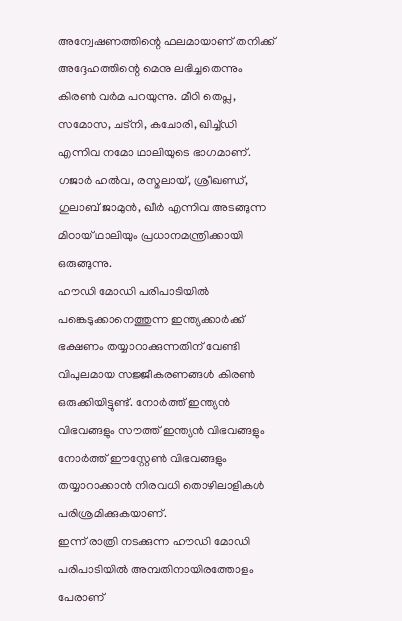അന്വേഷണത്തിന്റെ ഫലമായാണ് തനിക്ക് അദ്ദേഹത്തിന്റെ മെനു ലഭിച്ചതെന്നും കിരൺ വർമ പറയുന്നു. മീഠി തെപ്ല, സമോസ, ചട്നി, കചോരി, ഖിച്ച്ഡി എന്നിവ നമോ ഥാലിയുടെ ഭാഗമാണ്. ഗജാർ ഹൽവ, രസ്മലായ്, ശ്രീഖണ്ഡ്, ഗുലാബ് ജാമുൻ, ഖീർ എന്നിവ അടങ്ങുന്ന മിഠായ് ഥാലിയും പ്രധാനമന്ത്രിക്കായി ഒരുങ്ങുന്നു.
ഹൗഡി മോഡി പരിപാടിയിൽ പങ്കെടുക്കാനെത്തുന്ന ഇന്ത്യക്കാർക്ക് ഭക്ഷണം തയ്യാറാക്കുന്നതിന് വേണ്ടി വിപുലമായ സജ്ജീകരണങ്ങൾ കിരൺ ഒരുക്കിയിട്ടുണ്ട്. നോർത്ത് ഇന്ത്യൻ വിഭവങ്ങളും സൗത്ത് ഇന്ത്യൻ വിഭവങ്ങളും നോർത്ത് ഈസ്റ്റേൺ വിഭവങ്ങളും തയ്യാറാക്കാൻ നിരവധി തൊഴിലാളികൾ പരിശ്രമിക്കുകയാണ്.
ഇന്ന് രാത്രി നടക്കുന്ന ഹൗഡി മോഡി പരിപാടിയിൽ അമ്പതിനായിരത്തോളം പേരാണ്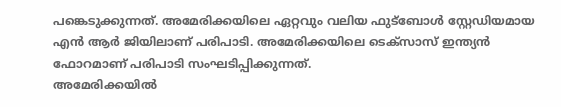പങ്കെടുക്കുന്നത്. അമേരിക്കയിലെ ഏറ്റവും വലിയ ഫുട്ബോൾ സ്റ്റേഡിയമായ എൻ ആർ ജിയിലാണ് പരിപാടി. അമേരിക്കയിലെ ടെക്സാസ് ഇന്ത്യൻ ഫോറമാണ് പരിപാടി സംഘടിപ്പിക്കുന്നത്.
അമേരിക്കയിൽ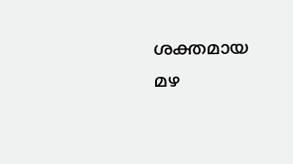ശക്തമായ മഴ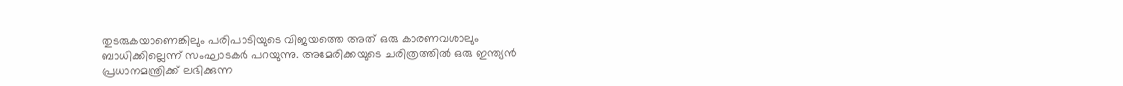തുടരുകയാണെങ്കിലും പരിപാടിയുടെ വിജയത്തെ അത് ഒരു കാരണവശാലും ബാധിക്കില്ലെന്ന് സംഘാടകർ പറയുന്നു. അമേരിക്കയുടെ ചരിത്രത്തിൽ ഒരു ഇന്ത്യൻ പ്രധാനമന്ത്രിക്ക് ലഭിക്കുന്ന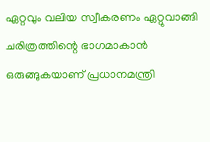ഏറ്റവും വലിയ സ്വീകരണം ഏറ്റുവാങ്ങി ചരിത്രത്തിന്റെ ഭാഗമാകാൻ ഒരുങ്ങുകയാണ് പ്രധാനമന്ത്രി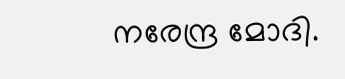നരേന്ദ്ര മോദി.